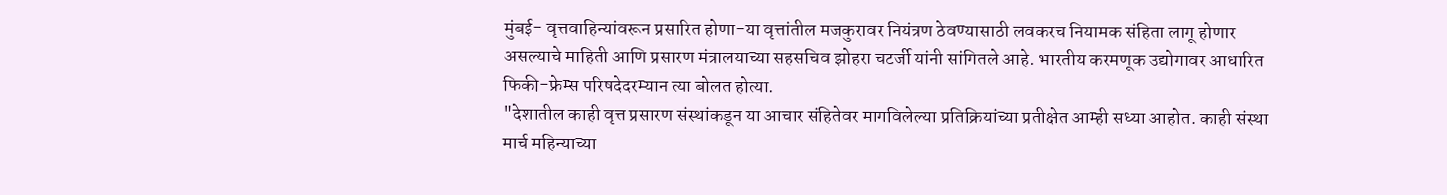मुंबई- वृत्तवाहिन्यांवरून प्रसारित होणा-या वृत्तांतील मजकुरावर नियंत्रण ठेवण्यासाठी लवकरच नियामक संहिता लागू होणार असल्याचे माहिती आणि प्रसारण मंत्रालयाच्या सहसचिव झोहरा चटर्जी यांनी सांगितले आहे. भारतीय करमणूक उद्योगावर आधारित फिकी-फ्रेम्स परिषदेदरम्यान त्या बोलत होत्या.
"देशातील काही वृत्त प्रसारण संस्थांकडून या आचार संहितेवर मागविलेल्या प्रतिक्रियांच्या प्रतीक्षेत आम्ही सध्या आहोत. काही संस्था मार्च महिन्याच्या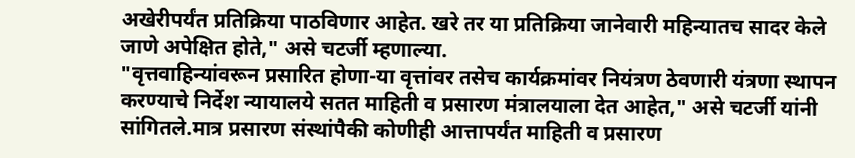अखेरीपर्यंत प्रतिक्रिया पाठविणार आहेत. खरे तर या प्रतिक्रिया जानेवारी महिन्यातच सादर केले जाणे अपेक्षित होते," असे चटर्जी म्हणाल्या.
"वृत्तवाहिन्यांवरून प्रसारित होणा-या वृत्तांवर तसेच कार्यक्रमांवर नियंत्रण ठेवणारी यंत्रणा स्थापन करण्याचे निर्देश न्यायालये सतत माहिती व प्रसारण मंत्रालयाला देत आहेत," असे चटर्जी यांनी सांगितले.मात्र प्रसारण संस्थांपैकी कोणीही आत्तापर्यंत माहिती व प्रसारण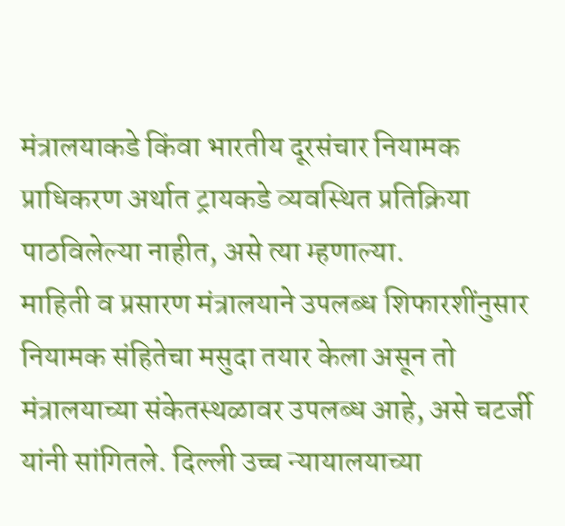मंत्रालयाकडे किंवा भारतीय दूरसंचार नियामक प्राधिकरण अर्थात ट्रायकडे व्यवस्थित प्रतिक्रिया पाठविलेल्या नाहीत, असे त्या म्हणाल्या.
माहिती व प्रसारण मंत्रालयाने उपलब्ध शिफारशींनुसार नियामक संहितेचा मसुदा तयार केला असून तो मंत्रालयाच्या संकेतस्थळावर उपलब्ध आहे, असे चटर्जी यांनी सांगितले. दिल्ली उच्च न्यायालयाच्या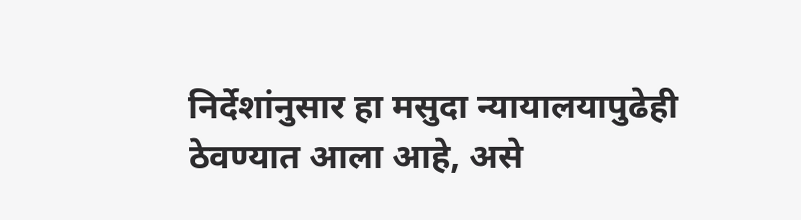निर्देशांनुसार हा मसुदा न्यायालयापुढेही ठेवण्यात आला आहे, असे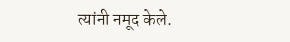त्यांनी नमूद केले.